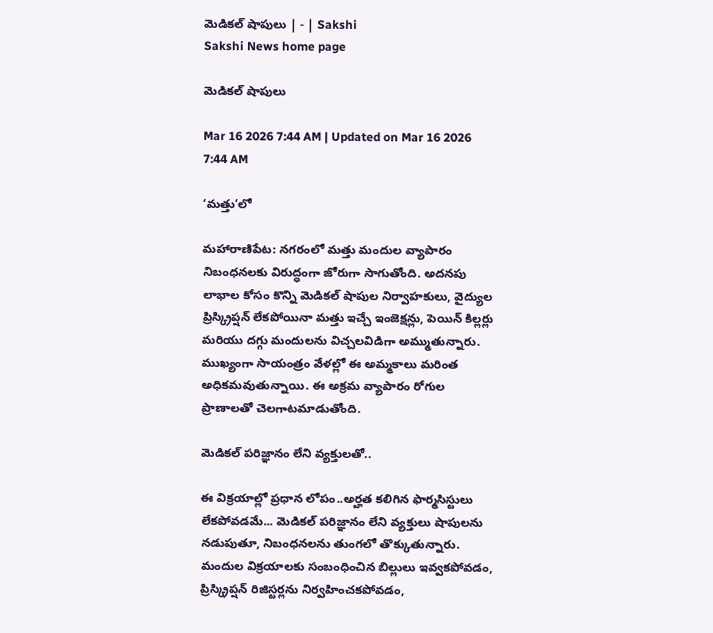మెడికల్‌ షాపులు | - | Sakshi
Sakshi News home page

మెడికల్‌ షాపులు

Mar 16 2026 7:44 AM | Updated on Mar 16 2026 7:44 AM

‘మత్తు’లో

మహారాణిపేట: నగరంలో మత్తు మందుల వ్యాపారం నిబంధనలకు విరుద్ధంగా జోరుగా సాగుతోంది. అదనపు లాభాల కోసం కొన్ని మెడికల్‌ షాపుల నిర్వాహకులు, వైద్యుల ప్రిస్క్రిప్షన్‌ లేకపోయినా మత్తు ఇచ్చే ఇంజెక్షన్లు, పెయిన్‌ కిల్లర్లు మరియు దగ్గు మందులను విచ్చలవిడిగా అమ్ముతున్నారు. ముఖ్యంగా సాయంత్రం వేళల్లో ఈ అమ్మకాలు మరింత అధికమవుతున్నాయి. ఈ అక్రమ వ్యాపారం రోగుల ప్రాణాలతో చెలగాటమాడుతోంది.

మెడికల్‌ పరిజ్ఞానం లేని వ్యక్తులతో..

ఈ విక్రయాల్లో ప్రధాన లోపం..అర్హత కలిగిన ఫార్మసిస్టులు లేకపోవడమే... మెడికల్‌ పరిజ్ఞానం లేని వ్యక్తులు షాపులను నడుపుతూ, నిబంధనలను తుంగలో తొక్కుతున్నారు. మందుల విక్రయాలకు సంబంధించిన బిల్లులు ఇవ్వకపోవడం, ప్రిస్క్రిప్షన్‌ రిజిస్టర్లను నిర్వహించకపోవడం,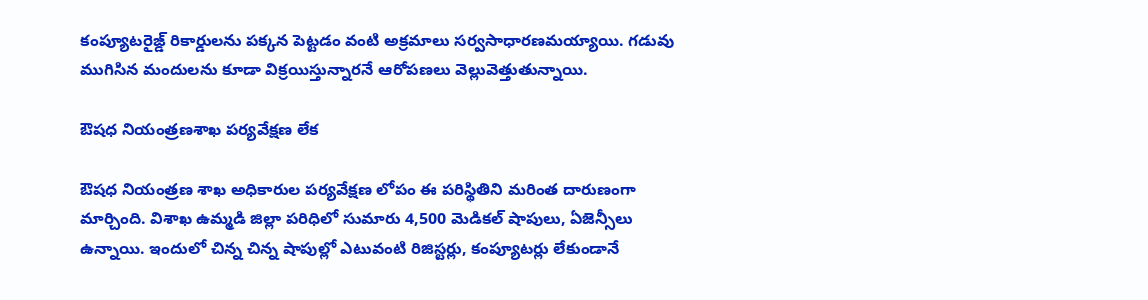కంప్యూటరైజ్డ్‌ రికార్డులను పక్కన పెట్టడం వంటి అక్రమాలు సర్వసాధారణమయ్యాయి. గడువు ముగిసిన మందులను కూడా విక్రయిస్తున్నారనే ఆరోపణలు వెల్లువెత్తుతున్నాయి.

ఔషధ నియంత్రణశాఖ పర్యవేక్షణ లేక

ఔషధ నియంత్రణ శాఖ అధికారుల పర్యవేక్షణ లోపం ఈ పరిస్థితిని మరింత దారుణంగా మార్చింది. విశాఖ ఉమ్మడి జిల్లా పరిధిలో సుమారు 4,500 మెడికల్‌ షాపులు, ఏజెన్సీలు ఉన్నాయి. ఇందులో చిన్న చిన్న షాపుల్లో ఎటువంటి రిజిస్టర్లు, కంప్యూటర్లు లేకుండానే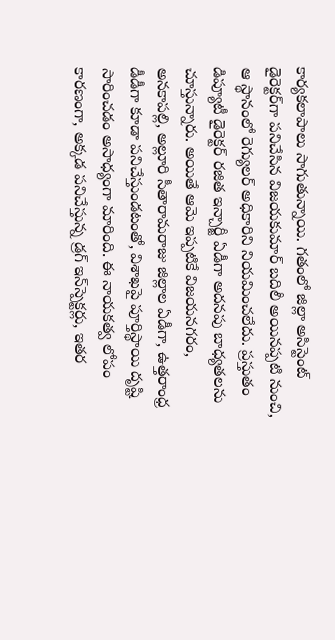కార్యకలాపాలు సాగుతున్నాయి. గతంలో జిల్లా అసిస్టెంట్‌ డైరెక్టర్‌గా పనిచేసిన విజయకుమార్‌ బదిలీ అయినప్పటి నుంచి, ఆ స్థానంలో రెగ్యులర్‌ అధికారిని నియమించలేదు. ప్రస్తుతం డిప్యూటీ డైరెక్టర్‌ రజిత ఇన్చార్జీ ఏడీగా అదనపు బాధ్యతలను చూస్తున్నారు. అయితే ఆమె ఇప్పటికే విజయనగరం, అనకాపల్లి, అల్లూరి సీతారామరాజు జిల్లాల ఏడీగా, ఉత్తరాంధ్ర డీడీగా కూడా పనిచేస్తుండటంతో, విశాఖపై పూర్తిస్థాయి దృష్టి సారించడం అసాధ్యంగా మారింది. ఈ నాయకత్వ లోపం కారణంగా, అక్కడ పనిచేస్తున్న డ్రగ్‌ ఇన్‌స్పెక్టర్లు, ఇతర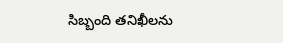సిబ్బంది తనిఖీలను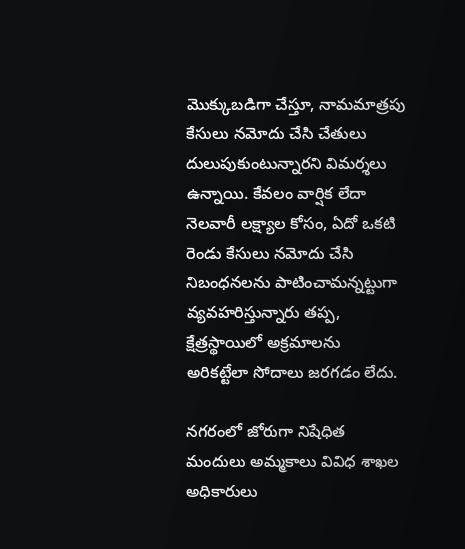మొక్కుబడిగా చేస్తూ, నామమాత్రపు కేసులు నమోదు చేసి చేతులు దులుపుకుంటున్నారని విమర్శలు ఉన్నాయి. కేవలం వార్షిక లేదా నెలవారీ లక్ష్యాల కోసం, ఏదో ఒకటి రెండు కేసులు నమోదు చేసి నిబంధనలను పాటించామన్నట్టుగా వ్యవహరిస్తున్నారు తప్ప, క్షేత్రస్థాయిలో అక్రమాలను అరికట్టేలా సోదాలు జరగడం లేదు.

నగరంలో జోరుగా నిషేధిత మందులు అమ్మకాలు వివిధ శాఖల అధికారులు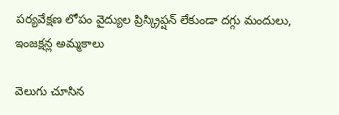పర్యవేక్షణ లోపం వైద్యుల ప్రిస్క్రిప్షన్‌ లేకుండా దగ్గు మందులు, ఇంజక్షన్ల అమ్మకాలు

వెలుగు చూసిన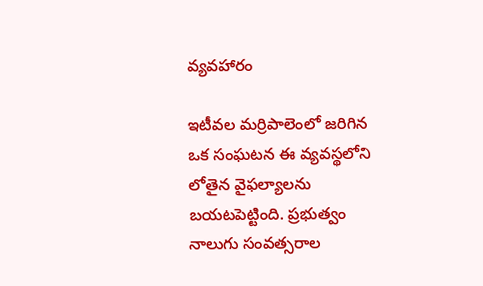వ్యవహారం

ఇటీవల మర్రిపాలెంలో జరిగిన ఒక సంఘటన ఈ వ్యవస్థలోని లోతైన వైఫల్యాలను బయటపెట్టింది. ప్రభుత్వం నాలుగు సంవత్సరాల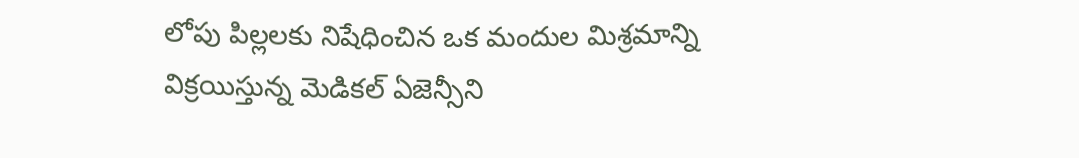లోపు పిల్లలకు నిషేధించిన ఒక మందుల మిశ్రమాన్ని విక్రయిస్తున్న మెడికల్‌ ఏజెన్సీని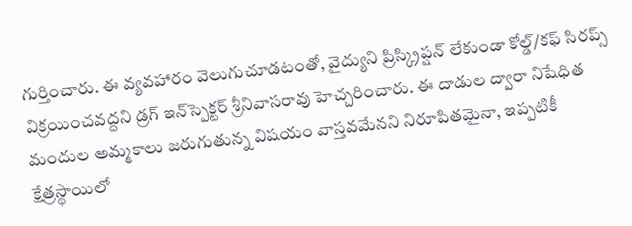గుర్తించారు. ఈ వ్యవహారం వెలుగుచూడటంతో, వైద్యుని ప్రిస్క్రిప్షన్‌ లేకుండా కోల్డ్‌/కఫ్‌ సిరప్స్‌ విక్రయించవద్దని డ్రగ్‌ ఇన్‌స్పెక్టర్‌ శ్రీనివాసరావు హెచ్చరించారు. ఈ దాడుల ద్వారా నిషేధిత మందుల అమ్మకాలు జరుగుతున్న విషయం వాస్తవమేనని నిరూపితమైనా, ఇప్పటికీ క్షేత్రస్థాయిలో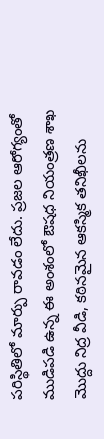పరిస్థితిలో మార్పు రావడం లేదు. ప్రజల ఆరోగ్యంతో ముడిపడి ఉన్న ఈ అంశంలో ఔషధ నియంత్రణ శాఖ మొద్దు నిద్ర వీడి, కఠినమైన ఆకస్మిక తనిఖీలను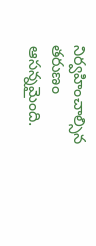నిర్వహించాల్సిన తరుణం ఆసన్నమైంది.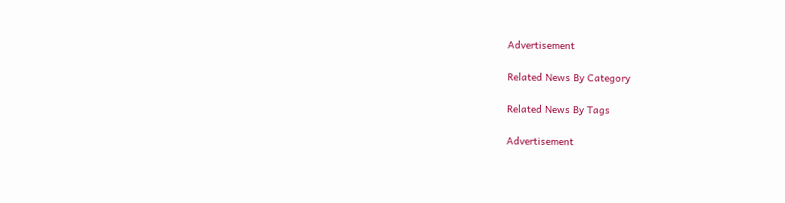Advertisement

Related News By Category

Related News By Tags

Advertisement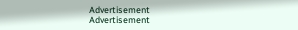Advertisement
Advertisement